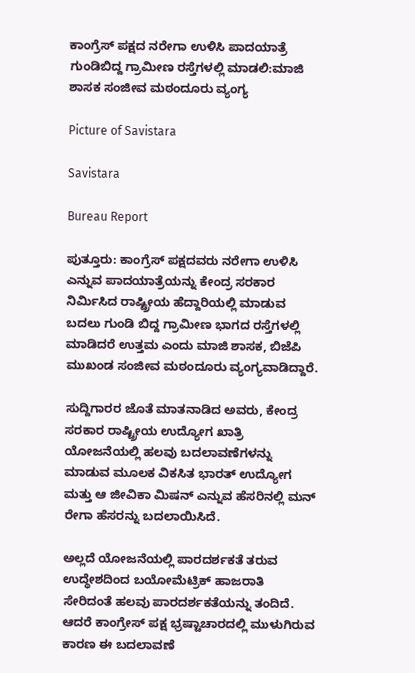ಕಾಂಗ್ರೆಸ್ ಪಕ್ಷದ ನರೇಗಾ ಉಳಿಸಿ ಪಾದಯಾತ್ರೆ ಗುಂಡಿಬಿದ್ದ ಗ್ರಾಮೀಣ ರಸ್ತೆಗಳಲ್ಲಿ ಮಾಡಲಿ:ಮಾಜಿ ಶಾಸಕ ಸಂಜೀವ ಮಠಂದೂರು ವ್ಯಂಗ್ಯ

Picture of Savistara

Savistara

Bureau Report

ಪುತ್ತೂರು: ಕಾಂಗ್ರೆಸ್ ಪಕ್ಷದವರು ನರೇಗಾ ಉಳಿಸಿ ಎನ್ನುವ ಪಾದಯಾತ್ರೆಯನ್ನು ಕೇಂದ್ರ ಸರಕಾರ ನಿರ್ಮಿಸಿದ ರಾಷ್ಟ್ರೀಯ ಹೆದ್ದಾರಿಯಲ್ಲಿ ಮಾಡುವ ಬದಲು ಗುಂಡಿ ಬಿದ್ದ ಗ್ರಾಮೀಣ ಭಾಗದ ರಸ್ತೆಗಳಲ್ಲಿ ಮಾಡಿದರೆ ಉತ್ತಮ ಎಂದು ಮಾಜಿ ಶಾಸಕ, ಬಿಜೆಪಿ ಮುಖಂಡ ಸಂಜೀವ ಮಠಂದೂರು ವ್ಯಂಗ್ಯವಾಡಿದ್ದಾರೆ.

ಸುದ್ದಿಗಾರರ ಜೊತೆ ಮಾತನಾಡಿದ ಅವರು, ಕೇಂದ್ರ ಸರಕಾರ ರಾಷ್ಟ್ರೀಯ ಉದ್ಯೋಗ ಖಾತ್ರಿ ಯೋಜನೆಯಲ್ಲಿ ಹಲವು ಬದಲಾವಣೆಗಳನ್ನು ಮಾಡುವ ಮೂಲಕ ವಿಕಸಿತ ಭಾರತ್ ಉದ್ಯೋಗ ಮತ್ತು ಆ ಜೀವಿಕಾ ಮಿಷನ್ ಎನ್ನುವ ಹೆಸರಿನಲ್ಲಿ ಮನ್ ರೇಗಾ ಹೆಸರನ್ನು ಬದಲಾಯಿಸಿದೆ.

ಅಲ್ಲದೆ ಯೋಜನೆಯಲ್ಲಿ ಪಾರದರ್ಶಕತೆ ತರುವ ಉದ್ಧೇಶದಿಂದ ಬಯೋಮೆಟ್ರಿಕ್ ಹಾಜರಾತಿ ಸೇರಿದಂತೆ ಹಲವು ಪಾರದರ್ಶಕತೆಯನ್ನು ತಂದಿದೆ. ಆದರೆ ಕಾಂಗ್ರೇಸ್ ಪಕ್ಷ ಭ್ರಷ್ಟಾಚಾರದಲ್ಲಿ ಮುಳುಗಿರುವ ಕಾರಣ ಈ ಬದಲಾವಣೆ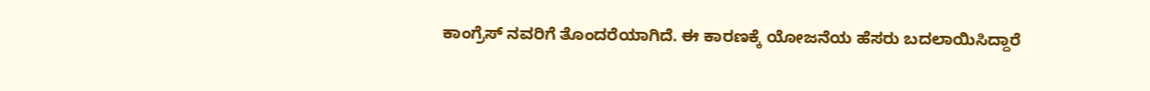ಕಾಂಗ್ರೆಸ್ ನವರಿಗೆ ತೊಂದರೆಯಾಗಿದೆ. ಈ ಕಾರಣಕ್ಕೆ ಯೋಜನೆಯ ಹೆಸರು ಬದಲಾಯಿಸಿದ್ದಾರೆ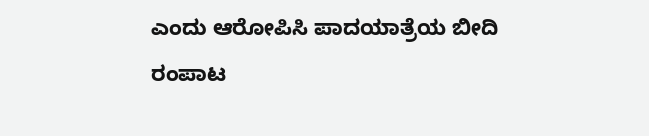ಎಂದು ಆರೋಪಿಸಿ ಪಾದಯಾತ್ರೆಯ ಬೀದಿ ರಂಪಾಟ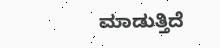ಮಾಡುತ್ತಿದೆ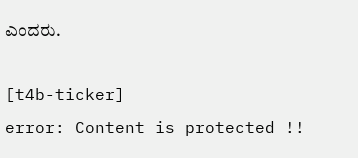ಎಂದರು.

[t4b-ticker]
error: Content is protected !!